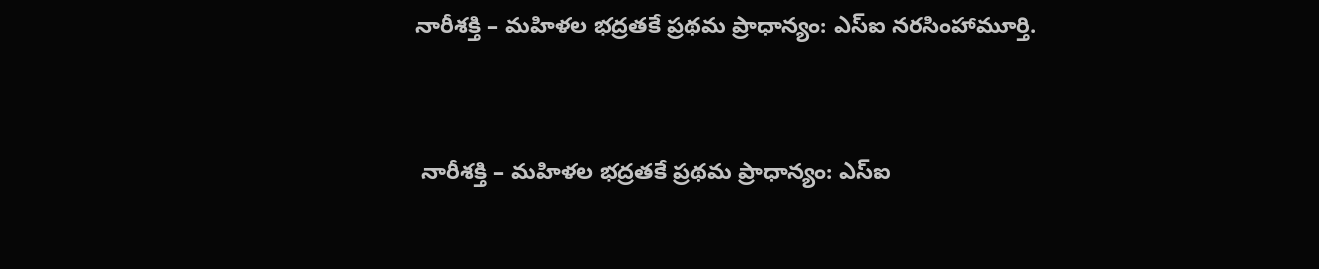నారీశక్తి – మహిళల భద్రతకే ప్రథమ ప్రాధాన్యం: ఎస్ఐ నరసింహామూర్తి.


 నారీశక్తి – మహిళల భద్రతకే ప్రథమ ప్రాధాన్యం: ఎస్ఐ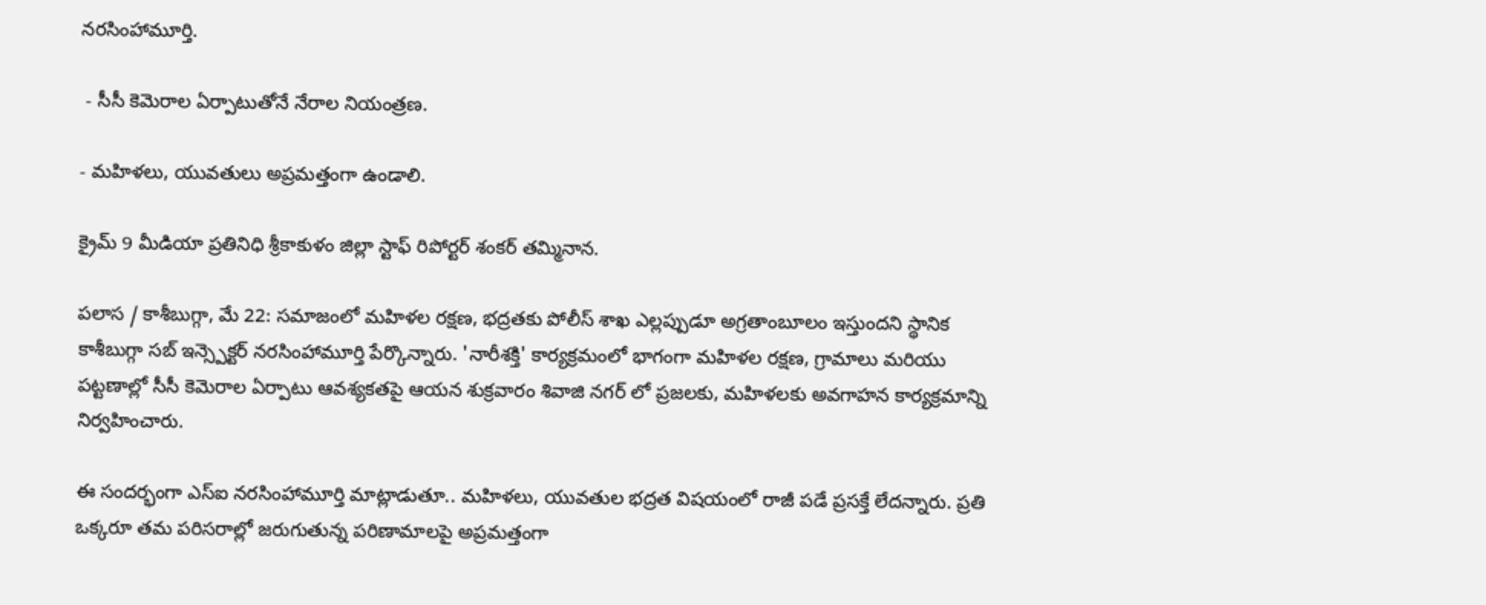నరసింహామూర్తి.

 - సీసీ కెమెరాల ఏర్పాటుతోనే నేరాల నియంత్రణ.

- మహిళలు, యువతులు అప్రమత్తంగా ఉండాలి.

క్రైమ్ 9 మీడియా ప్రతినిధి శ్రీకాకుళం జిల్లా స్టాఫ్ రిపోర్టర్ శంకర్ తమ్మినాన.

పలాస / కాశీబుగ్గా, మే 22: సమాజంలో మహిళల రక్షణ, భద్రతకు పోలీస్ శాఖ ఎల్లప్పుడూ అగ్రతాంబూలం ఇస్తుందని స్థానిక కాశీబుగ్గా సబ్ ఇన్స్పెక్టర్ నరసింహామూర్తి పేర్కొన్నారు. 'నారీశక్తి' కార్యక్రమంలో భాగంగా మహిళల రక్షణ, గ్రామాలు మరియు పట్టణాల్లో సీసీ కెమెరాల ఏర్పాటు ఆవశ్యకతపై ఆయన శుక్రవారం శివాజి నగర్ లో ప్రజలకు, మహిళలకు అవగాహన కార్యక్రమాన్ని నిర్వహించారు.

ఈ సందర్భంగా ఎస్ఐ నరసింహామూర్తి మాట్లాడుతూ.. మహిళలు, యువతుల భద్రత విషయంలో రాజీ పడే ప్రసక్తే లేదన్నారు. ప్రతి ఒక్కరూ తమ పరిసరాల్లో జరుగుతున్న పరిణామాలపై అప్రమత్తంగా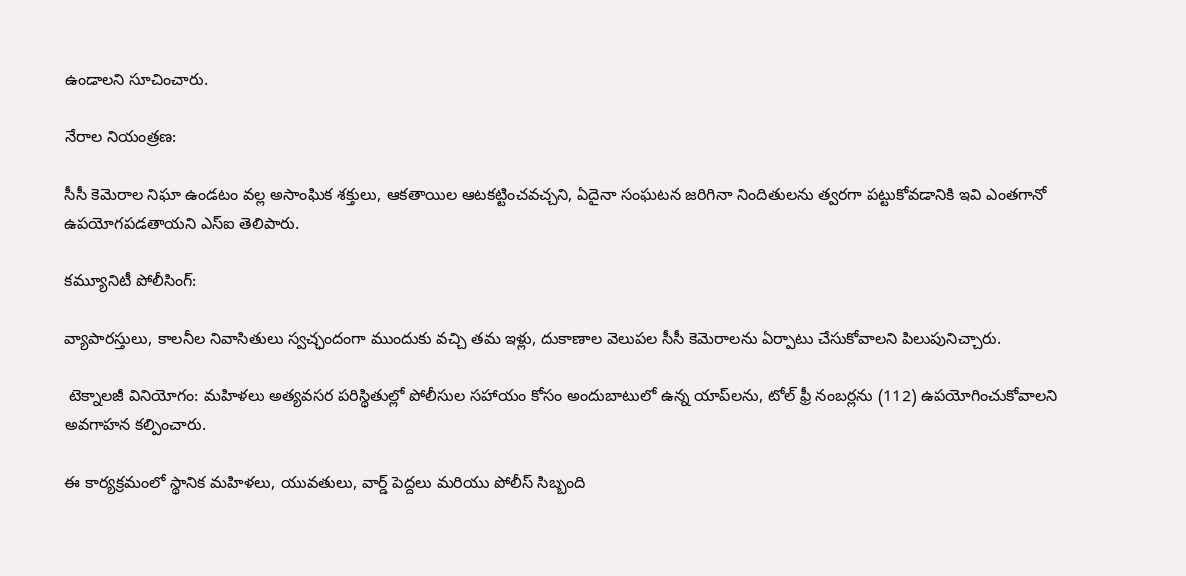ఉండాలని సూచించారు.

నేరాల నియంత్రణ:

సీసీ కెమెరాల నిఘా ఉండటం వల్ల అసాంఘిక శక్తులు, ఆకతాయిల ఆటకట్టించవచ్చని, ఏదైనా సంఘటన జరిగినా నిందితులను త్వరగా పట్టుకోవడానికి ఇవి ఎంతగానో ఉపయోగపడతాయని ఎస్ఐ తెలిపారు.

కమ్యూనిటీ పోలీసింగ్:

వ్యాపారస్తులు, కాలనీల నివాసితులు స్వచ్ఛందంగా ముందుకు వచ్చి తమ ఇళ్లు, దుకాణాల వెలుపల సీసీ కెమెరాలను ఏర్పాటు చేసుకోవాలని పిలుపునిచ్చారు.

 టెక్నాలజీ వినియోగం: మహిళలు అత్యవసర పరిస్థితుల్లో పోలీసుల సహాయం కోసం అందుబాటులో ఉన్న యాప్‌లను, టోల్ ఫ్రీ నంబర్లను (112) ఉపయోగించుకోవాలని అవగాహన కల్పించారు.

ఈ కార్యక్రమంలో స్థానిక మహిళలు, యువతులు, వార్డ్ పెద్దలు మరియు పోలీస్ సిబ్బంది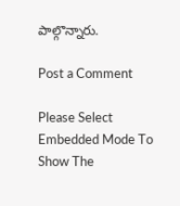పాల్గొన్నారు.

Post a Comment

Please Select Embedded Mode To Show The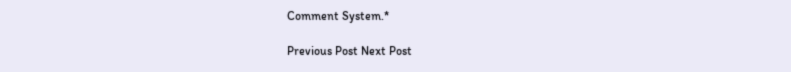Comment System.*

Previous Post Next Post